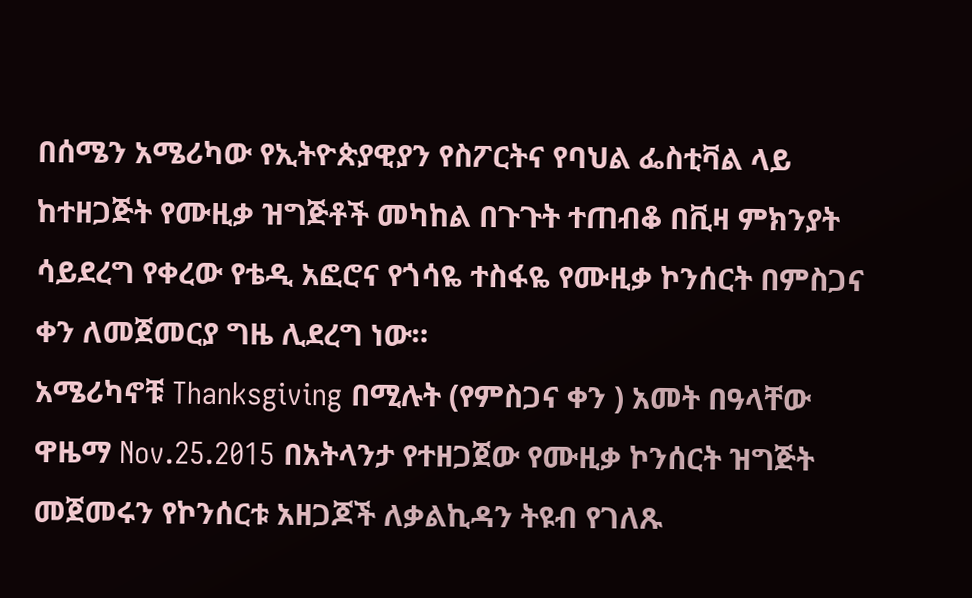በሰሜን አሜሪካው የኢትዮጵያዊያን የስፖርትና የባህል ፌስቲቫል ላይ ከተዘጋጅት የሙዚቃ ዝግጅቶች መካከል በጉጉት ተጠብቆ በቪዛ ምክንያት ሳይደረግ የቀረው የቴዲ አፎሮና የጎሳዬ ተስፋዬ የሙዚቃ ኮንሰርት በምስጋና ቀን ለመጀመርያ ግዜ ሊደረግ ነው።
አሜሪካኖቹ Thanksgiving በሚሉት (የምስጋና ቀን ) አመት በዓላቸው ዋዜማ Nov.25.2015 በአትላንታ የተዘጋጀው የሙዚቃ ኮንሰርት ዝግጅት መጀመሩን የኮንሰርቱ አዘጋጆች ለቃልኪዳን ትዩብ የገለጹ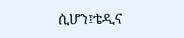ሲሆን፤ቴዲና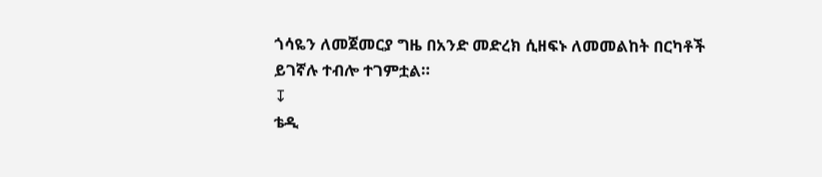ጎሳዬን ለመጀመርያ ግዜ በአንድ መድረክ ሲዘፍኑ ለመመልከት በርካቶች ይገኛሉ ተብሎ ተገምቷል።
↧
ቴዲ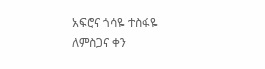አፍሮና ጎሳዬ ተስፋዬ ለምስጋና ቀን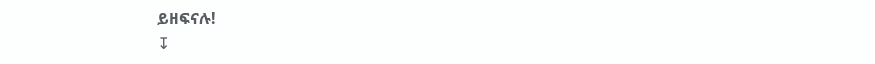ይዘፍናሉ!
↧